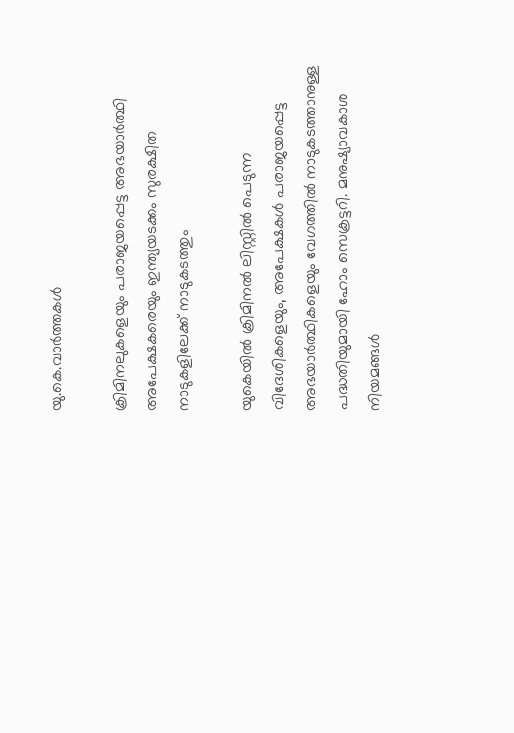യു.കെ.വാര്‍ത്തകള്‍

ക്രിമിനലുകളെയും പരാജയപ്പെട്ട അഭയാര്‍ത്ഥി അപേക്ഷകരെയും ഇന്ത്യയടക്കം സുരക്ഷിത നാടുകളിലേക്ക് നാടുകടത്തും

യുകെയില്‍ ക്രിമിനല്‍ ലിസ്റ്റില്‍ പെടുന്ന വിദേശികളെയും, അപേക്ഷകള്‍ പരാജയപ്പെട്ട അഭയാര്‍ത്ഥികളെയും വേഗത്തില്‍ നാടുകടത്താനുള്ള പദ്ധതിയുമായി ഹോം സെക്രട്ടറി. മനുഷ്യാവകാശ നിയമങ്ങള്‍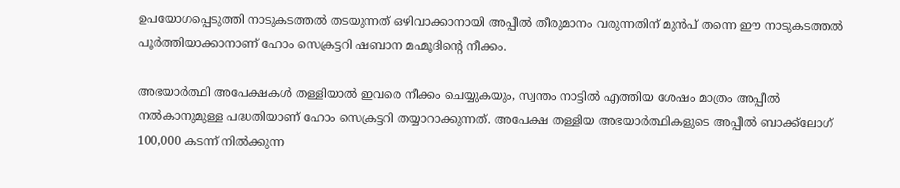ഉപയോഗപ്പെടുത്തി നാടുകടത്തല്‍ തടയുന്നത് ഒഴിവാക്കാനായി അപ്പീല്‍ തീരുമാനം വരുന്നതിന് മുന്‍പ് തന്നെ ഈ നാടുകടത്തല്‍ പൂര്‍ത്തിയാക്കാനാണ് ഹോം സെക്രട്ടറി ഷബാന മഹ്മൂദിന്റെ നീക്കം.

അഭയാര്‍ത്ഥി അപേക്ഷകള്‍ തള്ളിയാല്‍ ഇവരെ നീക്കം ചെയ്യുകയും, സ്വന്തം നാട്ടില്‍ എത്തിയ ശേഷം മാത്രം അപ്പീല്‍ നല്‍കാനുമുള്ള പദ്ധതിയാണ് ഹോം സെക്രട്ടറി തയ്യാറാക്കുന്നത്. അപേക്ഷ തള്ളിയ അഭയാര്‍ത്ഥികളുടെ അപ്പീല്‍ ബാക്ക്‌ലോഗ് 100,000 കടന്ന് നില്‍ക്കുന്ന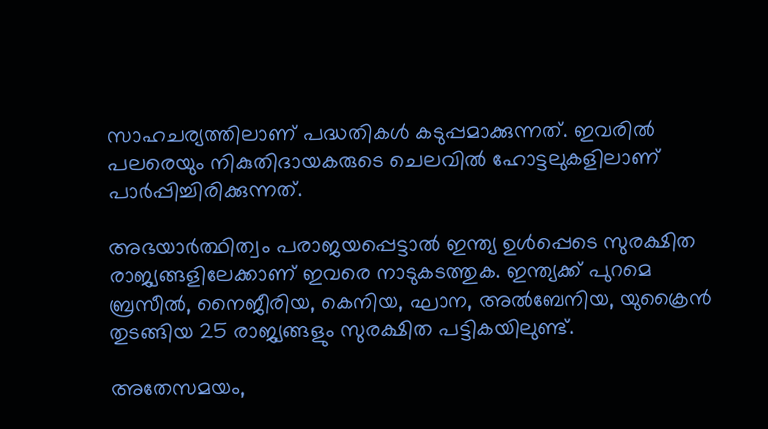സാഹചര്യത്തിലാണ് പദ്ധതികള്‍ കടുപ്പമാക്കുന്നത്. ഇവരില്‍ പലരെയും നികുതിദായകരുടെ ചെലവില്‍ ഹോട്ടലുകളിലാണ് പാര്‍പ്പിച്ചിരിക്കുന്നത്.

അഭയാര്‍ത്ഥിത്വം പരാജയപ്പെട്ടാല്‍ ഇന്ത്യ ഉള്‍പ്പെടെ സുരക്ഷിത രാജ്യങ്ങളിലേക്കാണ് ഇവരെ നാടുകടത്തുക. ഇന്ത്യക്ക് പുറമെ ബ്രസീല്‍, നൈജീരിയ, കെനിയ, ഘാന, അല്‍ബേനിയ, യുക്രൈന്‍ തുടങ്ങിയ 25 രാജ്യങ്ങളും സുരക്ഷിത പട്ടികയിലുണ്ട്.

അതേസമയം,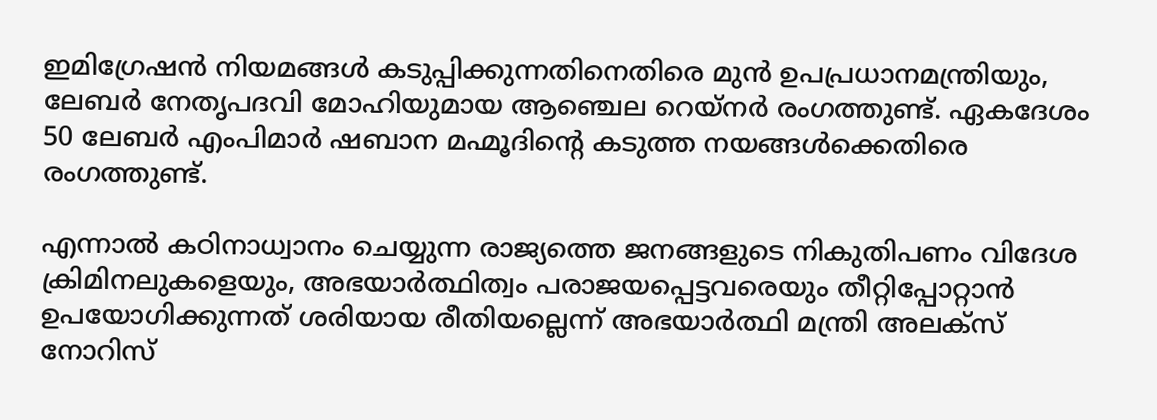ഇമിഗ്രേഷന്‍ നിയമങ്ങള്‍ കടുപ്പിക്കുന്നതിനെതിരെ മുന്‍ ഉപപ്രധാനമന്ത്രിയും, ലേബര്‍ നേതൃപദവി മോഹിയുമായ ആഞ്ചെല റെയ്‌നര്‍ രംഗത്തുണ്ട്. ഏകദേശം 50 ലേബര്‍ എംപിമാര്‍ ഷബാന മഹ്മൂദിന്റെ കടുത്ത നയങ്ങള്‍ക്കെതിരെ രംഗത്തുണ്ട്.

എന്നാല്‍ കഠിനാധ്വാനം ചെയ്യുന്ന രാജ്യത്തെ ജനങ്ങളുടെ നികുതിപണം വിദേശ ക്രിമിനലുകളെയും, അഭയാര്‍ത്ഥിത്വം പരാജയപ്പെട്ടവരെയും തീറ്റിപ്പോറ്റാന്‍ ഉപയോഗിക്കുന്നത് ശരിയായ രീതിയല്ലെന്ന് അഭയാര്‍ത്ഥി മന്ത്രി അലക്‌സ് നോറിസ്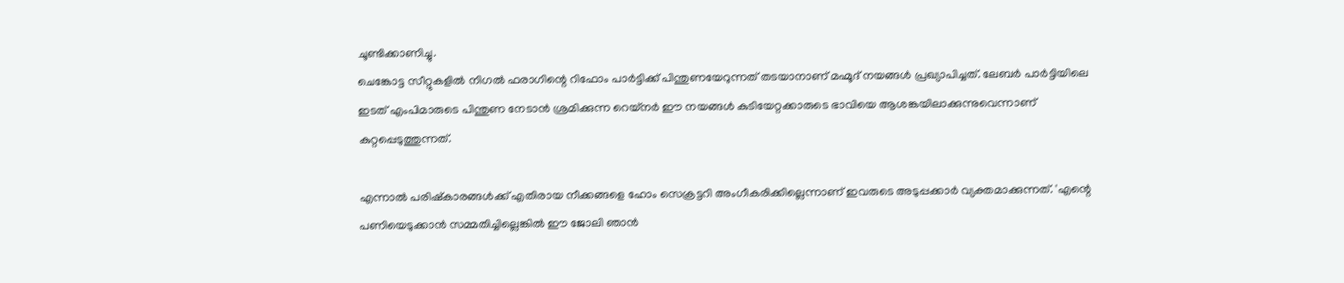ചൂണ്ടിക്കാണിച്ചു.
ചെങ്കോട്ട സീറ്റുകളില്‍ നിഗല്‍ ഫരാഗിന്റെ റിഫോം പാര്‍ട്ടിക്ക് പിന്തുണയേറുന്നത് തടയാനാണ് മഹ്മൂദ് നയങ്ങള്‍ പ്രഖ്യാപിച്ചത്. ലേബര്‍ പാര്‍ട്ടിയിലെ ഇടത് എംപിമാരുടെ പിന്തുണ നേടാന്‍ ശ്രമിക്കുന്ന റെയ്‌നര്‍ ഈ നയങ്ങള്‍ കുടിയേറ്റക്കാരുടെ ഭാവിയെ ആശങ്കയിലാക്കുന്നുവെന്നാണ് കുറ്റപ്പെടുത്തുന്നത്.

എന്നാല്‍ പരിഷ്‌കാരങ്ങള്‍ക്ക് എതിരായ നീക്കങ്ങളെ ഹോം സെക്രട്ടറി അംഗീകരിക്കില്ലെന്നാണ് ഇവരുടെ അടുപ്പക്കാര്‍ വ്യക്തമാക്കുന്നത്. 'എന്റെ പണിയെടുക്കാന്‍ സമ്മതിച്ചില്ലെങ്കില്‍ ഈ ജോലി ഞാന്‍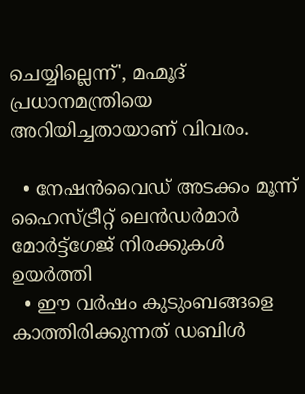ചെയ്യില്ലെന്ന്', മഹ്മൂദ് പ്രധാനമന്ത്രിയെ അറിയിച്ചതായാണ് വിവരം.

  • നേഷന്‍വൈഡ് അടക്കം മൂന്ന് ഹൈസ്ട്രീറ്റ് ലെന്‍ഡര്‍മാര്‍ മോര്‍ട്ട്‌ഗേജ് നിരക്കുകള്‍ ഉയര്‍ത്തി
  • ഈ വര്‍ഷം കുടുംബങ്ങളെ കാത്തിരിക്കുന്നത് ഡബിള്‍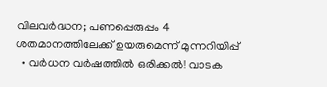വിലവര്‍ദ്ധന; പണപ്പെരുപ്പം 4 ശതമാനത്തിലേക്ക് ഉയരുമെന്ന് മുന്നറിയിപ്പ്
  • വര്‍ധന വര്‍ഷത്തില്‍ ഒരിക്കല്‍! വാടക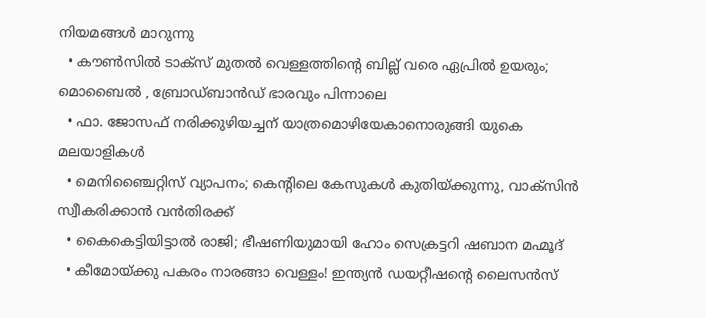നിയമങ്ങള്‍ മാറുന്നു
  • കൗണ്‍സില്‍ ടാക്‌സ് മുതല്‍ വെള്ളത്തിന്റെ ബില്ല് വരെ ഏപ്രില്‍ ഉയരും; മൊബൈല്‍ , ബ്രോഡ്ബാന്‍ഡ് ഭാരവും പിന്നാലെ
  • ഫാ. ജോസഫ് നരിക്കുഴിയച്ചന് യാത്രമൊഴിയേകാനൊരുങ്ങി യുകെ മലയാളികള്‍
  • മെനിഞ്ചൈറ്റിസ് വ്യാപനം; കെന്റിലെ കേസുകള്‍ കുതിയ്ക്കുന്നു, വാക്‌സിന്‍ സ്വീകരിക്കാന്‍ വന്‍തിരക്ക്
  • കൈകെട്ടിയിട്ടാല്‍ രാജി; ഭീഷണിയുമായി ഹോം സെക്രട്ടറി ഷബാന മഹ്മൂദ്
  • കീമോയ്ക്കു പകരം നാരങ്ങാ വെള്ളം! ഇന്ത്യന്‍ ഡയറ്റീഷന്റെ ലൈസന്‍സ്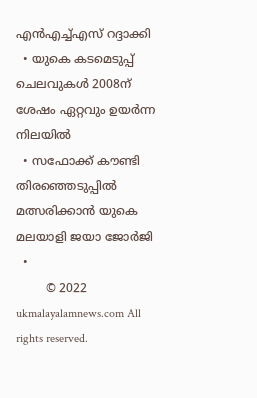എന്‍എച്ച്എസ് റദ്ദാക്കി
  • യുകെ കടമെടുപ്പ് ചെലവുകള്‍ 2008ന് ശേഷം ഏറ്റവും ഉയര്‍ന്ന നിലയില്‍
  • സഫോക്ക് കൗണ്ടി തിരഞ്ഞെടുപ്പില്‍ മത്സരിക്കാന്‍ യുകെ മലയാളി ജയാ ജോര്‍ജി
  •
        © 2022 ukmalayalamnews.com All rights reserved.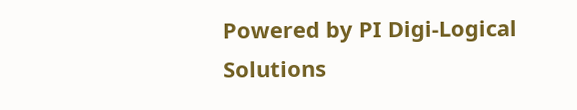Powered by PI Digi-Logical Solutions